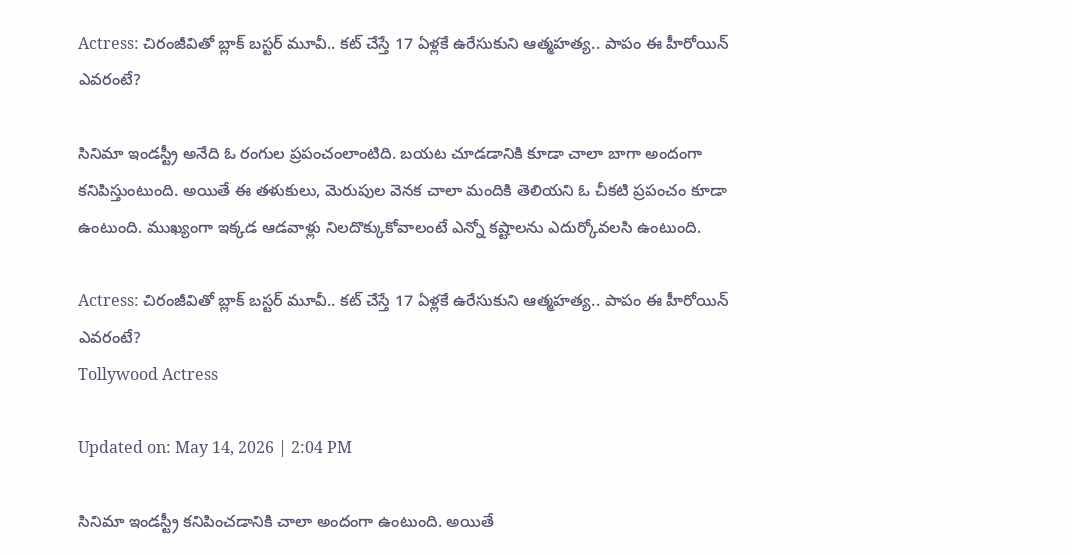Actress: చిరంజీవితో బ్లాక్ బస్టర్ మూవీ.. కట్ చేస్తే 17 ఏళ్లకే ఉరేసుకుని ఆత్మహత్య.. పాపం ఈ హీరోయిన్ ఎవరంటే?

సినిమా ఇండస్ట్రీ అనేది ఓ రంగుల ప్రపంచంలాంటిది. బయట చూడడానికి కూడా చాలా బాగా అందంగా కనిపిస్తుంటుంది. అయితే ఈ తళుకులు, మెరుపుల వెనక చాలా మందికి తెలియని ఓ చీకటి ప్రపంచం కూడా ఉంటుంది. ముఖ్యంగా ఇక్కడ ఆడవాళ్లు నిలదొక్కుకోవాలంటే ఎన్నో కష్టాలను ఎదుర్కోవలసి ఉంటుంది.

Actress: చిరంజీవితో బ్లాక్ బస్టర్ మూవీ.. కట్ చేస్తే 17 ఏళ్లకే ఉరేసుకుని ఆత్మహత్య.. పాపం ఈ హీరోయిన్ ఎవరంటే?
Tollywood Actress

Updated on: May 14, 2026 | 2:04 PM

సినిమా ఇండస్ట్రీ కనిపించడానికి చాలా అందంగా ఉంటుంది. అయితే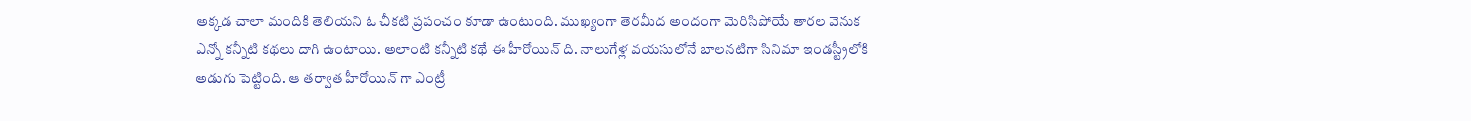అక్కడ చాలా మందికి తెలియని ఓ చీకటి ప్రపంచం కూడా ఉంటుంది. ముఖ్యంగా తెరమీద అందంగా మెరిసిపోయే తారల వెనుక ఎన్నో కన్నీటి కథలు దాగి ఉంటాయి. అలాంటి కన్నీటి కథే ఈ హీరోయిన్ ది. నాలుగేళ్ల వయసులోనే బాలనటిగా సినిమా ఇండస్ట్రీలోకి అడుగు పెట్టింది. ఆ తర్వాత హీరోయిన్ గా ఎంట్రీ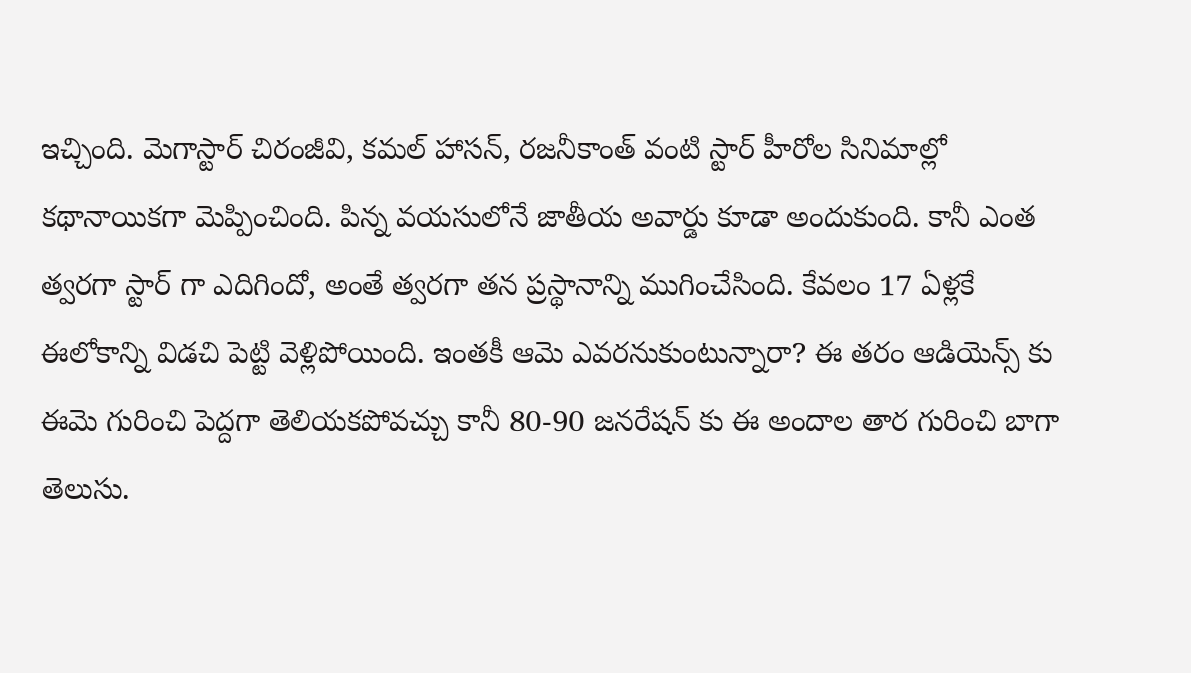ఇచ్చింది. మెగాస్టార్ చిరంజీవి, కమల్ హాసన్, రజనీకాంత్ వంటి స్టార్ హీరోల సినిమాల్లో కథానాయికగా మెప్పించింది. పిన్న వయసులోనే జాతీయ అవార్డు కూడా అందుకుంది. కానీ ఎంత త్వరగా స్టార్ గా ఎదిగిందో, అంతే త్వరగా తన ప్రస్థానాన్ని ముగించేసింది. కేవలం 17 ఏళ్లకే ఈలోకాన్ని విడచి పెట్టి వెళ్లిపోయింది. ఇంతకీ ఆమె ఎవరనుకుంటున్నారా? ఈ తరం ఆడియెన్స్ కు ఈమె గురించి పెద్దగా తెలియకపోవచ్చు కానీ 80-90 జనరేషన్ కు ఈ అందాల తార గురించి బాగా తెలుసు.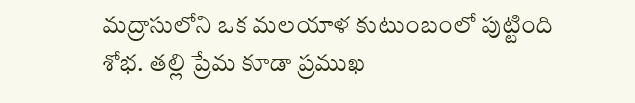మద్రాసులోని ఒక మలయాళ కుటుంబంలో పుట్టింది శోభ. తల్లి ప్రేమ కూడా ప్రముఖ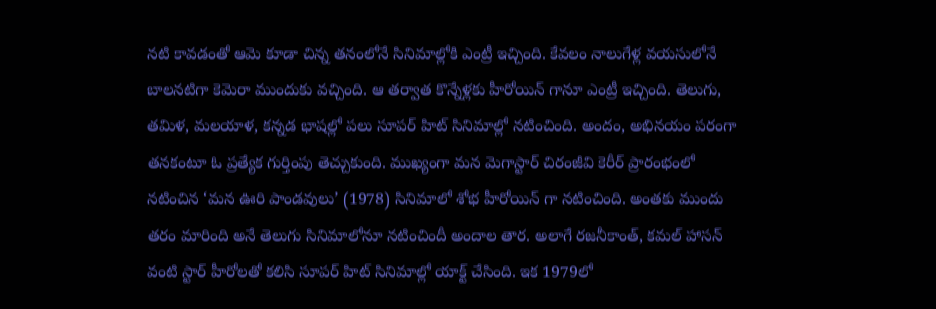నటి కావడంతో ఆమె కూడా చిన్న తనంలోనే సినిమాల్లోకి ఎంట్రీ ఇచ్చింది. కేవలం నాలుగేళ్ల వయసులోనే బాలనటిగా కెమెరా ముందుకు వచ్చింది. ఆ తర్వాత కొన్నేళ్లకు హీరోయిన్ గానూ ఎంట్రీ ఇచ్చింది. తెలుగు, తమిళ, మలయాళ, కన్నడ భాషల్లో పలు సూపర్ హిట్ సినిమాల్లో నటించింది. అందం, అభినయం పరంగా తనకంటూ ఓ ప్రత్యేక గుర్తింపు తెచ్చుకుంది. ముఖ్యంగా మన మెగాస్టార్ చిరంజీవి కెరీర్ ప్రారంభంలో నటించిన ‘మన ఊరి పాండవులు’ (1978) సినిమాలో శోభ హీరోయిన్ గా నటించింది. అంతకు ముందు తరం మారింది అనే తెలుగు సినిమాలోనూ నటించిందీ అందాల తార. అలాగే రజనీకాంత్, కమల్ హాసన్ వంటి స్టార్ హీరోలతో కలిసి సూపర్ హిట్ సినిమాల్లో యాక్ట్ చేసింది. ఇక 1979లో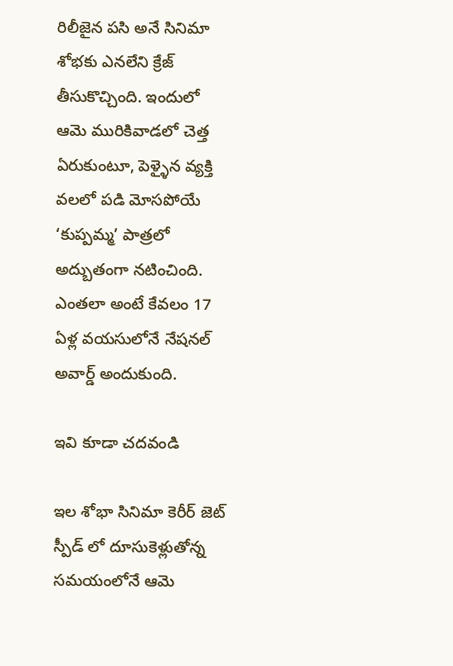రిలీజైన పసి అనే సినిమా శోభకు ఎనలేని క్రేజ్ తీసుకొచ్చింది. ఇందులో ఆమె మురికివాడలో చెత్త ఏరుకుంటూ, పెళ్ళైన వ్యక్తి వలలో పడి మోసపోయే ‘కుప్పమ్మ’ పాత్రలో అద్బుతంగా నటించింది. ఎంతలా అంటే కేవలం 17 ఏళ్ల వయసులోనే నేషనల్ అవార్డ్ అందుకుంది.

ఇవి కూడా చదవండి

ఇల శోభా సినిమా కెరీర్ జెట్ స్పీడ్ లో దూసుకెళ్లుతోన్న సమయంలోనే ఆమె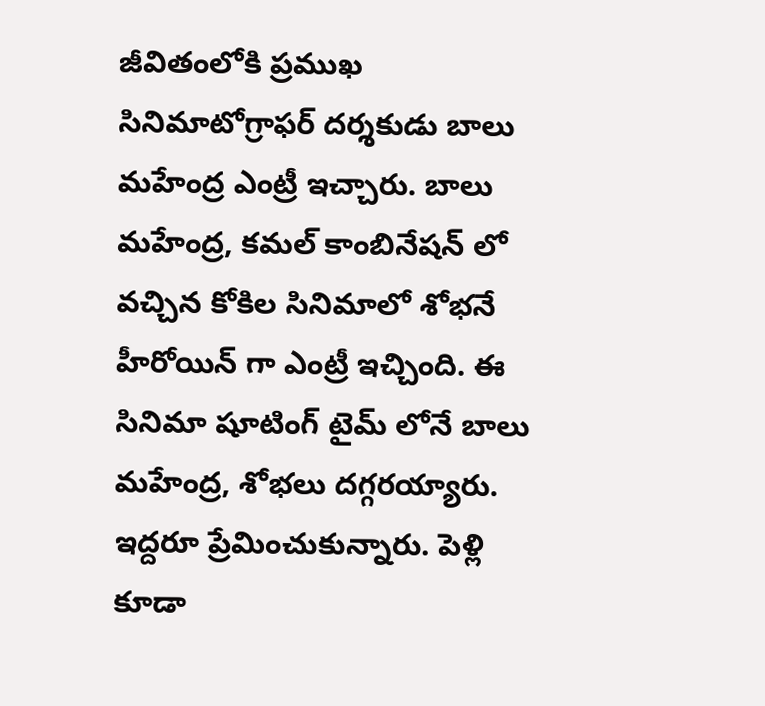జీవితంలోకి ప్రముఖ సినిమాటోగ్రాఫర్ దర్శకుడు బాలు మహేంద్ర ఎంట్రీ ఇచ్చారు. బాలు మహేంద్ర, కమల్ కాంబినేషన్ లో వచ్చిన కోకిల సినిమాలో శోభనే హీరోయిన్ గా ఎంట్రీ ఇచ్చింది. ఈ సినిమా షూటింగ్ టైమ్ లోనే బాలు మహేంద్ర, శోభలు దగ్గరయ్యారు. ఇద్దరూ ప్రేమించుకున్నారు. పెళ్లి కూడా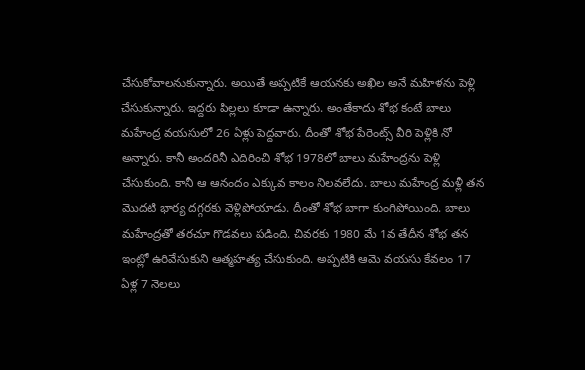చేసుకోవాలనుకున్నారు. అయితే అప్పటికే ఆయనకు అఖిల అనే మహిళను పెళ్లి చేసుకున్నారు. ఇద్దరు పిల్లలు కూడా ఉన్నారు. అంతేకాదు శోభ కంటే బాలు మహేంద్ర వయసులో 26 ఏళ్లు పెద్దవారు. దీంతో శోభ పేరెంట్స్ వీరి పెళ్లికి నో అన్నారు. కానీ అందరినీ ఎదిరించి శోభ 1978లో బాలు మహేంద్రను పెళ్లి చేసుకుంది. కానీ ఆ ఆనందం ఎక్కువ కాలం నిలవలేదు. బాలు మహేంద్ర మళ్లీ తన మొదటి భార్య దగ్గరకు వెళ్లిపోయాడు. దీంతో శోభ బాగా కుంగిపోయింది. బాలు మహేంద్రతో తరచూ గొడవలు పడింది. చివరకు 1980 మే 1వ తేదీన శోభ తన ఇంట్లో ఉరివేసుకుని ఆత్మహత్య చేసుకుంది. అప్పటికి ఆమె వయసు కేవలం 17 ఏళ్ల 7 నెలలు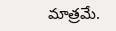మాత్రమే.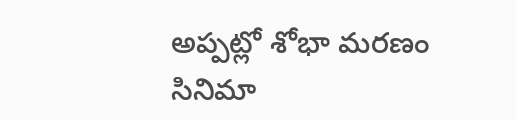అప్పట్లో శోభా మరణం సినిమా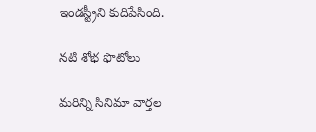ఇండస్ట్రీని కుదిపేసింది.

నటి శోభ ఫొటోలు

మరిన్ని సినిమా వార్తల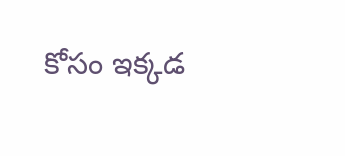కోసం ఇక్కడ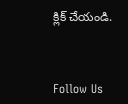క్లిక్ చేయండి.



Follow Us